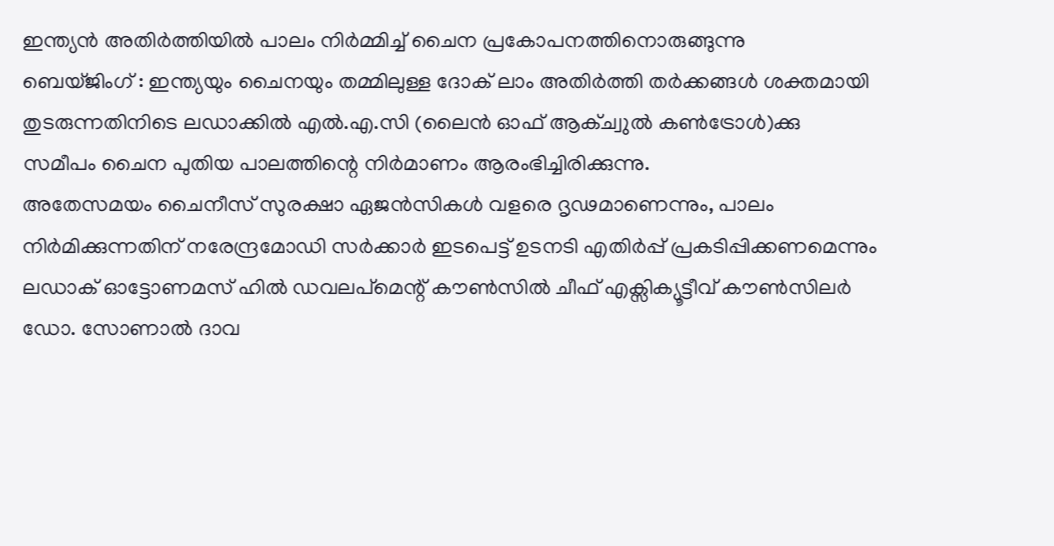ഇന്ത്യൻ അതിർത്തിയിൽ പാലം നിർമ്മിച്ച് ചൈന പ്രകോപനത്തിനൊരുങ്ങുന്നു
ബെയ്ജിംഗ് : ഇന്ത്യയും ചൈനയും തമ്മിലുള്ള ദോക് ലാം അതിർത്തി തർക്കങ്ങൾ ശക്തമായി തുടരുന്നതിനിടെ ലഡാക്കിൽ എൽ.എ.സി (ലൈൻ ഓഫ് ആക്ച്വുൽ കൺട്രോൾ)ക്കു സമീപം ചൈന പുതിയ പാലത്തിന്റെ നിർമാണം ആരംഭിച്ചിരിക്കുന്നു.
അതേസമയം ചൈനീസ് സുരക്ഷാ ഏജൻസികൾ വളരെ ദൃഢമാണെന്നും, പാലം നിർമിക്കുന്നതിന് നരേന്ദ്രമോഡി സർക്കാർ ഇടപെട്ട് ഉടനടി എതിർപ്പ് പ്രകടിപ്പിക്കണമെന്നും ലഡാക് ഓട്ടോണമസ് ഹിൽ ഡവലപ്മെന്റ് കൗൺസിൽ ചീഫ് എക്സിക്യൂട്ടീവ് കൗൺസിലർ ഡോ. സോണാൽ ദാവ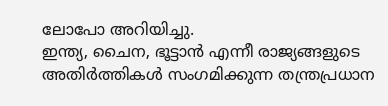ലോപോ അറിയിച്ചു.
ഇന്ത്യ, ചൈന, ഭൂട്ടാൻ എന്നീ രാജ്യങ്ങളുടെ അതിർത്തികൾ സംഗമിക്കുന്ന തന്ത്രപ്രധാന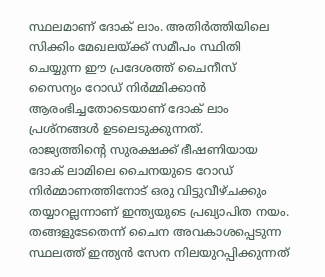സ്ഥലമാണ് ദോക് ലാം. അതിർത്തിയിലെ സിക്കിം മേഖലയ്ക്ക് സമീപം സ്ഥിതി ചെയ്യുന്ന ഈ പ്രദേശത്ത് ചൈനീസ് സൈന്യം റോഡ് നിർമ്മിക്കാൻ ആരംഭിച്ചതോടെയാണ് ദോക് ലാം പ്രശ്നങ്ങൾ ഉടലെടുക്കുന്നത്.
രാജ്യത്തിന്റെ സുരക്ഷക്ക് ഭീഷണിയായ ദോക് ലാമിലെ ചൈനയുടെ റോഡ് നിർമ്മാണത്തിനോട് ഒരു വിട്ടുവീഴ്ചക്കും തയ്യാറല്ലന്നാണ് ഇന്ത്യയുടെ പ്രഖ്യാപിത നയം.
തങ്ങളുടേതെന്ന് ചൈന അവകാശപ്പെടുന്ന സ്ഥലത്ത് ഇന്ത്യൻ സേന നിലയുറപ്പിക്കുന്നത്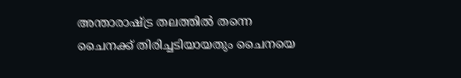അന്താരാഷ്ട്ര തലത്തിൽ തന്നെ ചൈനക്ക് തിരിച്ചടിയായതും ചൈനയെ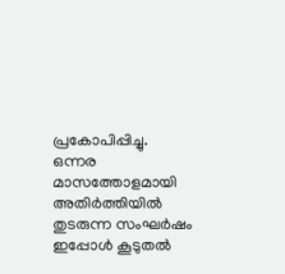പ്രകോപിപ്പിച്ചു.
ഒന്നര മാസത്തോളമായി അതിർത്തിയിൽ തുടരുന്ന സംഘർഷം ഇപ്പോൾ കൂടുതൽ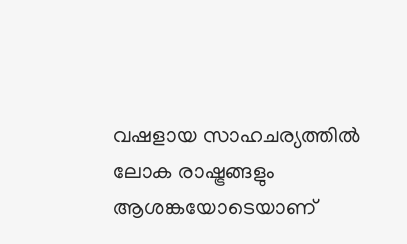വഷളായ സാഹചര്യത്തിൽ ലോക രാഷ്ട്രങ്ങളും ആശങ്കയോടെയാണ്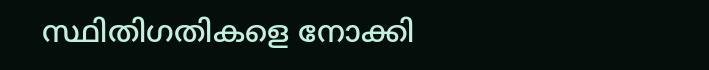സ്ഥിതിഗതികളെ നോക്കി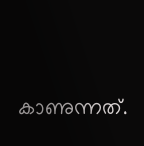കാണുന്നത്.